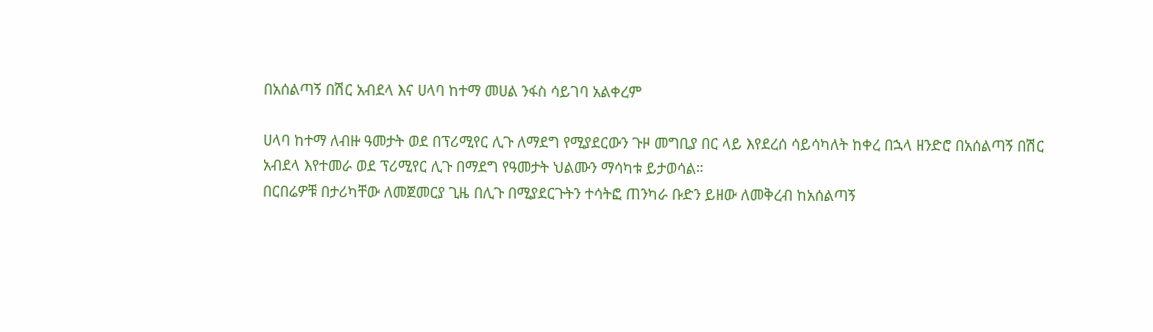በአሰልጣኝ በሽር አብደላ እና ሀላባ ከተማ መሀል ንፋስ ሳይገባ አልቀረም

ሀላባ ከተማ ለብዙ ዓመታት ወደ በፕሪሚየር ሊጉ ለማደግ የሚያደርውን ጉዞ መግቢያ በር ላይ እየደረሰ ሳይሳካለት ከቀረ በኋላ ዘንድሮ በአሰልጣኝ በሽር አብደላ እየተመራ ወደ ፕሪሚየር ሊጉ በማደግ የዓመታት ህልሙን ማሳካቱ ይታወሳል።
በርበሬዎቹ በታሪካቸው ለመጀመርያ ጊዜ በሊጉ በሚያደርጉትን ተሳትፎ ጠንካራ ቡድን ይዘው ለመቅረብ ከአሰልጣኝ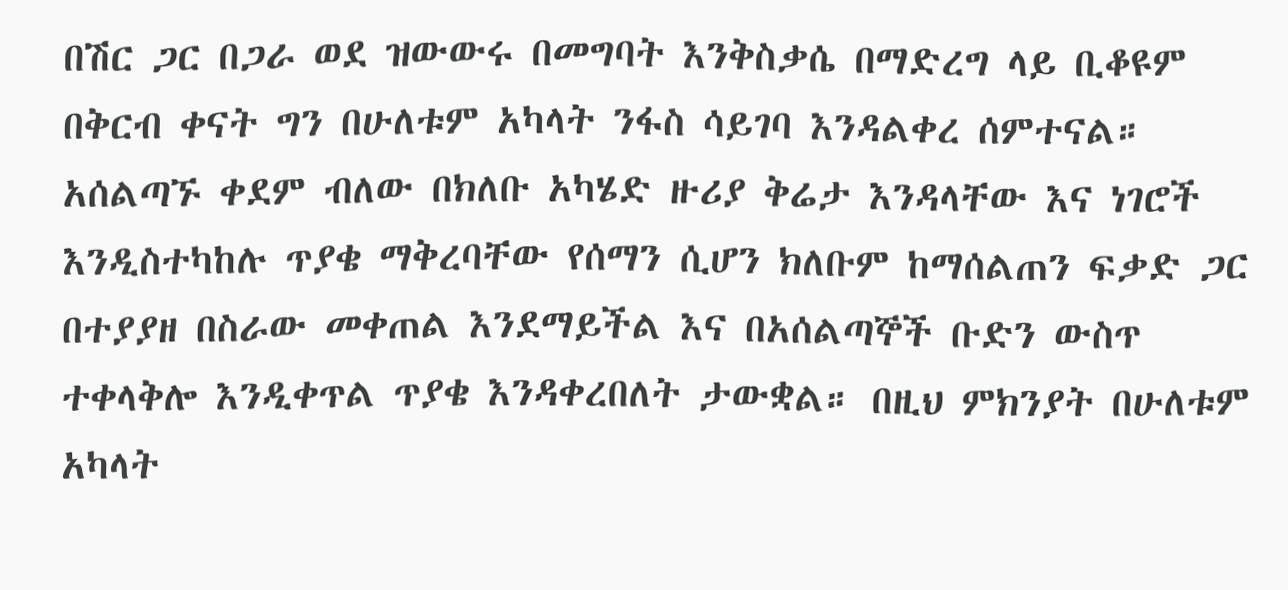በሽር ጋር በጋራ ወደ ዝውውሩ በመግባት እንቅስቃሴ በማድረግ ላይ ቢቆዩም በቅርብ ቀናት ግን በሁለቱም አካላት ንፋስ ሳይገባ እንዳልቀረ ሰምተናል። አሰልጣኙ ቀደም ብለው በክለቡ አካሄድ ዙሪያ ቅሬታ እንዳላቸው እና ነገሮች እንዲስተካከሉ ጥያቄ ማቅረባቸው የሰማን ሲሆን ክለቡም ከማሰልጠን ፍቃድ ጋር በተያያዘ በስራው መቀጠል እንደማይችል እና በአሰልጣኞች ቡድን ውስጥ ተቀላቅሎ እንዲቀጥል ጥያቄ እንዳቀረበለት ታውቋል። በዚህ ምክንያት በሁለቱም አካላት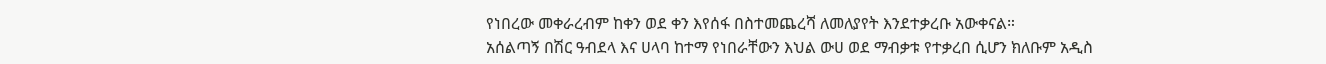የነበረው መቀራረብም ከቀን ወደ ቀን እየሰፋ በስተመጨረሻ ለመለያየት እንደተቃረቡ አውቀናል።
አሰልጣኝ በሽር ዓብደላ እና ሀላባ ከተማ የነበራቸውን እህል ውሀ ወደ ማብቃቱ የተቃረበ ሲሆን ክለቡም አዲስ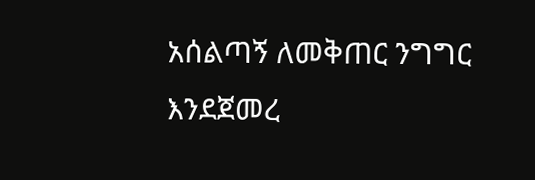አሰልጣኝ ለመቅጠር ንግግር እንደጀመረ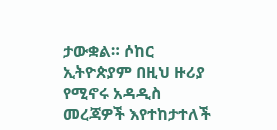ታውቋል። ሶከር ኢትዮጵያም በዚህ ዙሪያ የሚኖሩ አዳዲስ መረጃዎች እየተከታተለች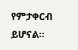የምታቀርብ ይሆናል።